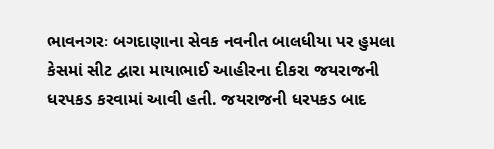ભાવનગરઃ બગદાણાના સેવક નવનીત બાલધીયા પર હુમલા કેસમાં સીટ દ્વારા માયાભાઈ આહીરના દીકરા જયરાજની ધરપકડ કરવામાં આવી હતી. જયરાજની ધરપકડ બાદ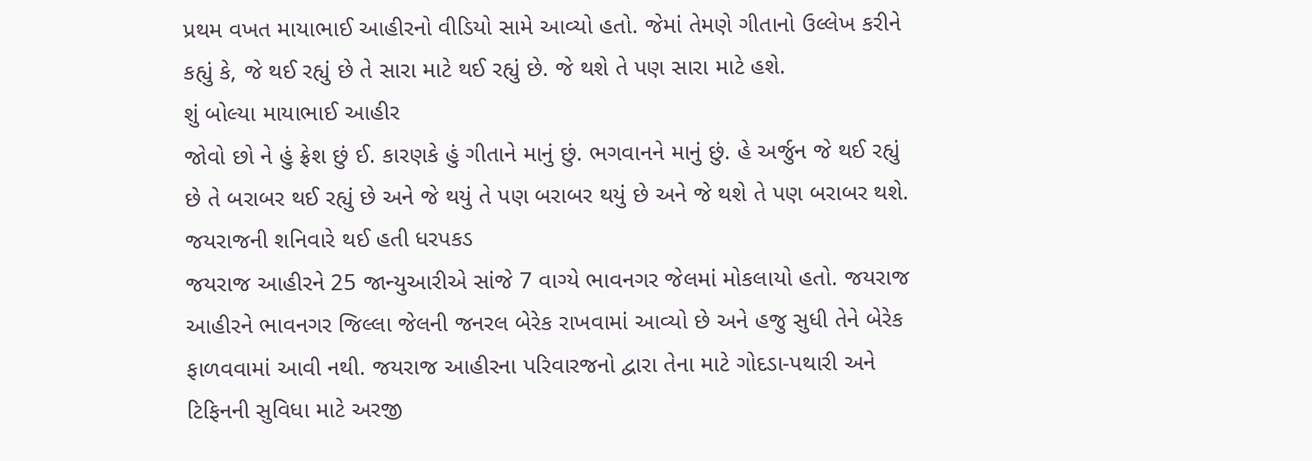પ્રથમ વખત માયાભાઈ આહીરનો વીડિયો સામે આવ્યો હતો. જેમાં તેમણે ગીતાનો ઉલ્લેખ કરીને કહ્યું કે, જે થઈ રહ્યું છે તે સારા માટે થઈ રહ્યું છે. જે થશે તે પણ સારા માટે હશે.
શું બોલ્યા માયાભાઈ આહીર
જોવો છો ને હું ફ્રેશ છું ઈ. કારણકે હું ગીતાને માનું છું. ભગવાનને માનું છું. હે અર્જુન જે થઈ રહ્યું છે તે બરાબર થઈ રહ્યું છે અને જે થયું તે પણ બરાબર થયું છે અને જે થશે તે પણ બરાબર થશે.
જયરાજની શનિવારે થઈ હતી ધરપકડ
જયરાજ આહીરને 25 જાન્યુઆરીએ સાંજે 7 વાગ્યે ભાવનગર જેલમાં મોકલાયો હતો. જયરાજ આહીરને ભાવનગર જિલ્લા જેલની જનરલ બેરેક રાખવામાં આવ્યો છે અને હજુ સુધી તેને બેરેક ફાળવવામાં આવી નથી. જયરાજ આહીરના પરિવારજનો દ્વારા તેના માટે ગોદડા-પથારી અને ટિફિનની સુવિધા માટે અરજી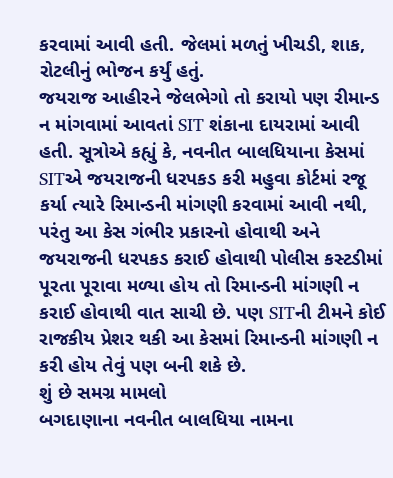કરવામાં આવી હતી. જેલમાં મળતું ખીચડી, શાક, રોટલીનું ભોજન કર્યું હતું.
જયરાજ આહીરને જેલભેગો તો કરાયો પણ રીમાન્ડ ન માંગવામાં આવતાં SIT શંકાના દાયરામાં આવી હતી. સૂત્રોએ કહ્યું કે, નવનીત બાલધિયાના કેસમાં SITએ જયરાજની ધરપકડ કરી મહુવા કોર્ટમાં રજૂ કર્યા ત્યારે રિમાન્ડની માંગણી કરવામાં આવી નથી, પરંતુ આ કેસ ગંભીર પ્રકારનો હોવાથી અને જયરાજની ધરપકડ કરાઈ હોવાથી પોલીસ કસ્ટડીમાં પૂરતા પૂરાવા મળ્યા હોય તો રિમાન્ડની માંગણી ન કરાઈ હોવાથી વાત સાચી છે. પણ SITની ટીમને કોઈ રાજકીય પ્રેશર થકી આ કેસમાં રિમાન્ડની માંગણી ન કરી હોય તેવું પણ બની શકે છે.
શું છે સમગ્ર મામલો
બગદાણાના નવનીત બાલધિયા નામના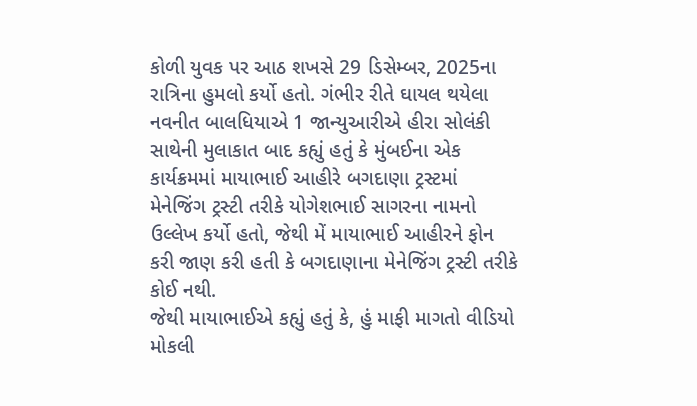કોળી યુવક પર આઠ શખસે 29 ડિસેમ્બર, 2025ના રાત્રિના હુમલો કર્યો હતો. ગંભીર રીતે ઘાયલ થયેલા નવનીત બાલધિયાએ 1 જાન્યુઆરીએ હીરા સોલંકી સાથેની મુલાકાત બાદ કહ્યું હતું કે મુંબઈના એક કાર્યક્રમમાં માયાભાઈ આહીરે બગદાણા ટ્રસ્ટમાં મેનેજિંગ ટ્રસ્ટી તરીકે યોગેશભાઈ સાગરના નામનો ઉલ્લેખ કર્યો હતો, જેથી મેં માયાભાઈ આહીરને ફોન કરી જાણ કરી હતી કે બગદાણાના મેનેજિંગ ટ્રસ્ટી તરીકે કોઈ નથી.
જેથી માયાભાઈએ કહ્યું હતું કે, હું માફી માગતો વીડિયો મોકલી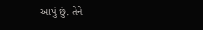આપું છું. તેને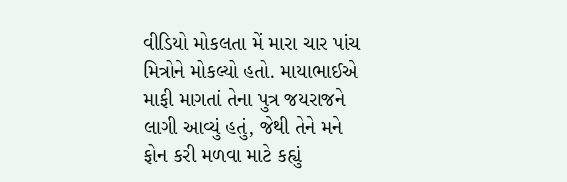વીડિયો મોકલતા મેં મારા ચાર પાંચ મિત્રોને મોકલ્યો હતો. માયાભાઈએ માફી માગતાં તેના પુત્ર જયરાજને લાગી આવ્યું હતું, જેથી તેને મને ફોન કરી મળવા માટે કહ્યું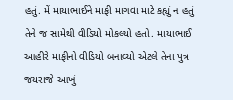હતું. મેં માયાભાઈને માફી માગવા માટે કહ્યું ન હતું તેને જ સામેથી વીડિયો મોકલ્યો હતો. માયાભાઈ આહીરે માફીનો વીડિયો બનાવ્યો એટલે તેના પુત્ર જયરાજે આખું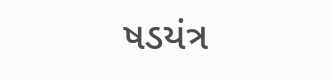ષડયંત્ર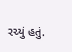રચ્યું હતું.